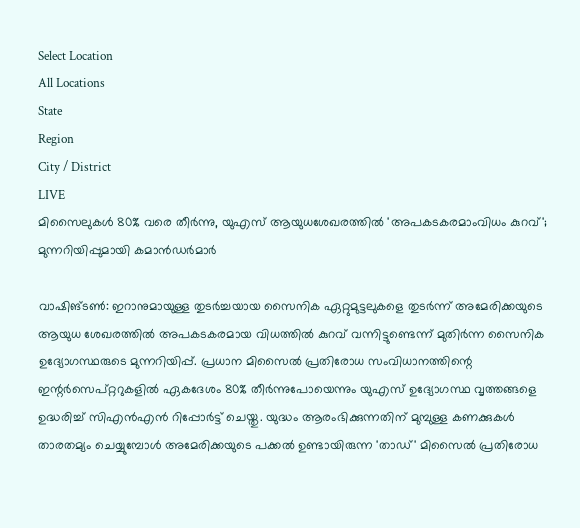Select Location
All Locations
State
Region
City / District
LIVE
മിസൈലുകൾ 80% വരെ തീർന്നു, യുഎസ് ആയുധശേഖരത്തിൽ 'അപകടകരമാംവിധം കുറവ്'; മുന്നറിയിപ്പുമായി കമാൻഡർമാർ

വാഷിങ്ടൺ: ഇറാനുമായുള്ള തുടർച്ചയായ സൈനിക ഏറ്റുമുട്ടലുകളെ തുടർന്ന് അമേരിക്കയുടെ ആയുധ ശേഖരത്തിൽ അപകടകരമായ വിധത്തിൽ കുറവ് വന്നിട്ടുണ്ടെന്ന് മുതിർന്ന സൈനിക ഉദ്യോഗസ്ഥരുടെ മുന്നറിയിപ്പ്. പ്രധാന മിസൈൽ പ്രതിരോധ സംവിധാനത്തിന്റെ ഇന്റർസെപ്റ്ററുകളിൽ ഏകദേശം 80% തീർന്നുപോയെന്നും യുഎസ് ഉദ്യോഗസ്ഥ വൃത്തങ്ങളെ ഉദ്ധരിച്ച് സിഎൻഎൻ റിപ്പോർട്ട് ചെയ്തു. യുദ്ധം ആരംഭിക്കുന്നതിന് മുമ്പുള്ള കണക്കുകൾ താരതമ്യം ചെയ്യുമ്പോൾ അമേരിക്കയുടെ പക്കൽ ഉണ്ടായിരുന്ന 'താഡ്' മിസൈൽ പ്രതിരോധ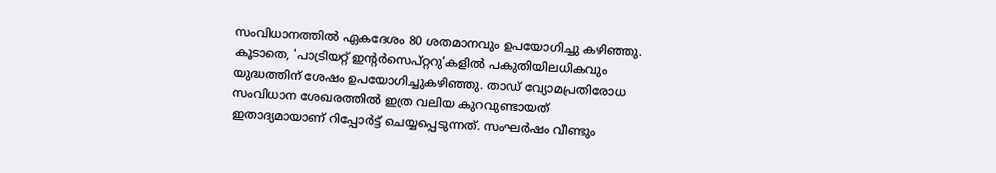സംവിധാനത്തിൽ ഏകദേശം 80 ശതമാനവും ഉപയോഗിച്ചു കഴിഞ്ഞു.
കൂടാതെ, 'പാട്രിയറ്റ് ഇന്റർസെപ്റ്ററു’കളിൽ പകുതിയിലധികവും യുദ്ധത്തിന് ശേഷം ഉപയോഗിച്ചുകഴിഞ്ഞു. താഡ് വ്യോമപ്രതിരോധ സംവിധാന ശേഖരത്തിൽ ഇത്ര വലിയ കുറവുണ്ടായത് ഇതാദ്യമായാണ് റിപ്പോർട്ട് ചെയ്യപ്പെടുന്നത്. സംഘർഷം വീണ്ടും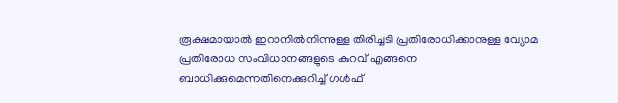രൂക്ഷമായാൽ ഇറാനിൽനിന്നുള്ള തിരിച്ചടി പ്രതിരോധിക്കാനുള്ള വ്യോമ പ്രതിരോധ സംവിധാനങ്ങളുടെ കുറവ് എങ്ങനെ ബാധിക്കുമെന്നതിനെക്കുറിച്ച് ഗൾഫ്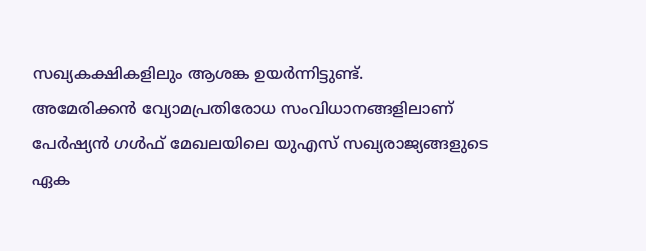സഖ്യകക്ഷികളിലും ആശങ്ക ഉയർന്നിട്ടുണ്ട്.
അമേരിക്കൻ വ്യോമപ്രതിരോധ സംവിധാനങ്ങളിലാണ് പേർഷ്യൻ ഗൾഫ് മേഖലയിലെ യുഎസ് സഖ്യരാജ്യങ്ങളുടെ ഏക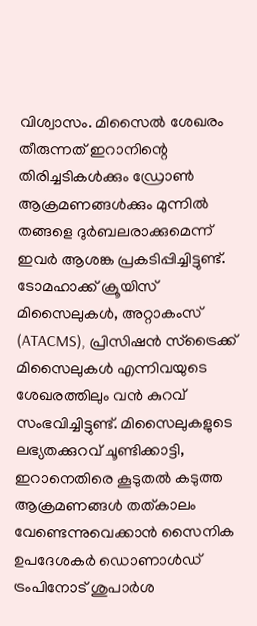വിശ്വാസം. മിസൈൽ ശേഖരം തീരുന്നത് ഇറാനിന്റെ തിരിച്ചടികൾക്കും ഡ്രോൺ ആക്രമണങ്ങൾക്കും മുന്നിൽ തങ്ങളെ ദുർബലരാക്കുമെന്ന് ഇവർ ആശങ്ക പ്രകടിപ്പിച്ചിട്ടുണ്ട്.
ടോമഹാക്ക് ക്രൂയിസ് മിസൈലുകൾ, അറ്റാകംസ് (ATACMS), പ്രിസിഷൻ സ്‌ട്രൈക്ക് മിസൈലുകൾ എന്നിവയുടെ ശേഖരത്തിലും വൻ കുറവ് സംഭവിച്ചിട്ടുണ്ട്. മിസൈലുകളുടെ ലഭ്യതക്കുറവ് ചൂണ്ടിക്കാട്ടി, ഇറാനെതിരെ കൂടുതൽ കടുത്ത ആക്രമണങ്ങൾ തത്കാലം വേണ്ടെന്നുവെക്കാൻ സൈനിക ഉപദേശകർ ഡൊണാൾഡ് ട്രംപിനോട് ശുപാർശ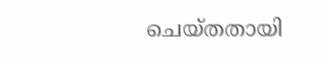ചെയ്തതായി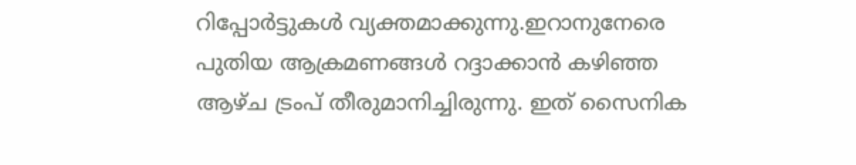റിപ്പോർട്ടുകൾ വ്യക്തമാക്കുന്നു.ഇറാനുനേരെ പുതിയ ആക്രമണങ്ങൾ റദ്ദാക്കാൻ കഴിഞ്ഞ ആഴ്ച ട്രംപ് തീരുമാനിച്ചിരുന്നു. ഇത് സൈനിക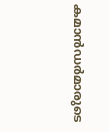കമാൻഡർമാരുടെ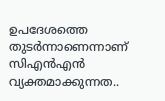ഉപദേശത്തെ തുടർന്നാണെന്നാണ് സിഎൻഎൻ വ്യക്തമാക്കുന്നത..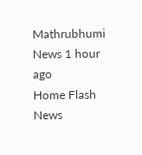Mathrubhumi News 1 hour ago
Home Flash News